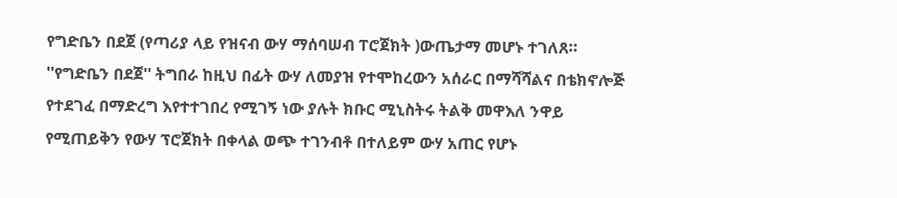የግድቤን በደጀ (የጣሪያ ላይ የዝናብ ውሃ ማሰባሠብ ፐሮጀክት )ውጤታማ መሆኑ ተገለጸ።
''የግድቤን በደጀ'' ትግበራ ከዚህ በፊት ውሃ ለመያዝ የተሞከረውን አሰራር በማሻሻልና በቴክኖሎጅ የተደገፈ በማድረግ እየተተገበረ የሚገኝ ነው ያሉት ክቡር ሚኒስትሩ ትልቅ መዋእለ ንዋይ የሚጠይቅን የውሃ ፕሮጀክት በቀላል ወጭ ተገንብቶ በተለይም ውሃ አጠር የሆኑ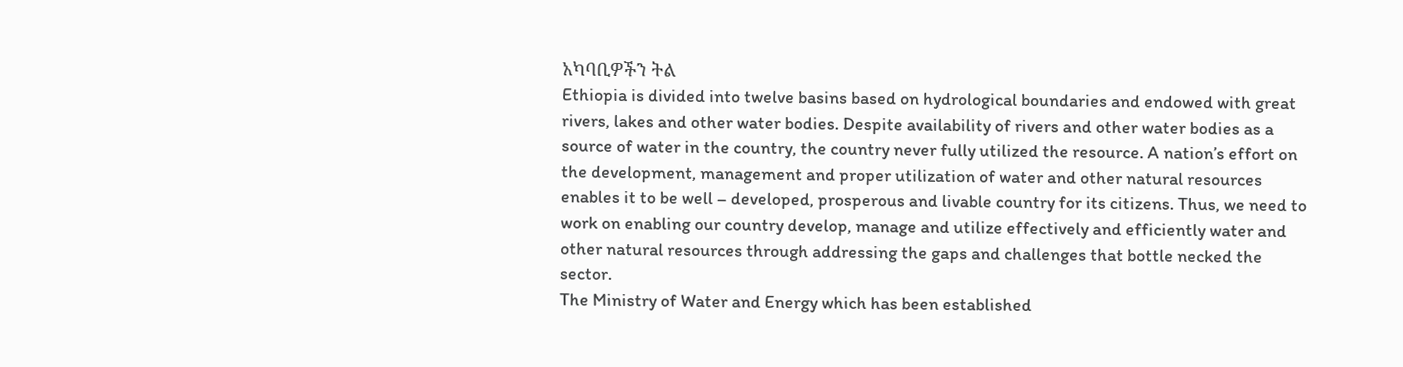አካባቢዎችን ትል
Ethiopia is divided into twelve basins based on hydrological boundaries and endowed with great rivers, lakes and other water bodies. Despite availability of rivers and other water bodies as a source of water in the country, the country never fully utilized the resource. A nation’s effort on the development, management and proper utilization of water and other natural resources enables it to be well – developed, prosperous and livable country for its citizens. Thus, we need to work on enabling our country develop, manage and utilize effectively and efficiently water and other natural resources through addressing the gaps and challenges that bottle necked the sector.
The Ministry of Water and Energy which has been established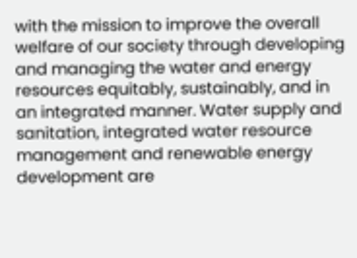with the mission to improve the overall welfare of our society through developing and managing the water and energy resources equitably, sustainably, and in an integrated manner. Water supply and sanitation, integrated water resource management and renewable energy development are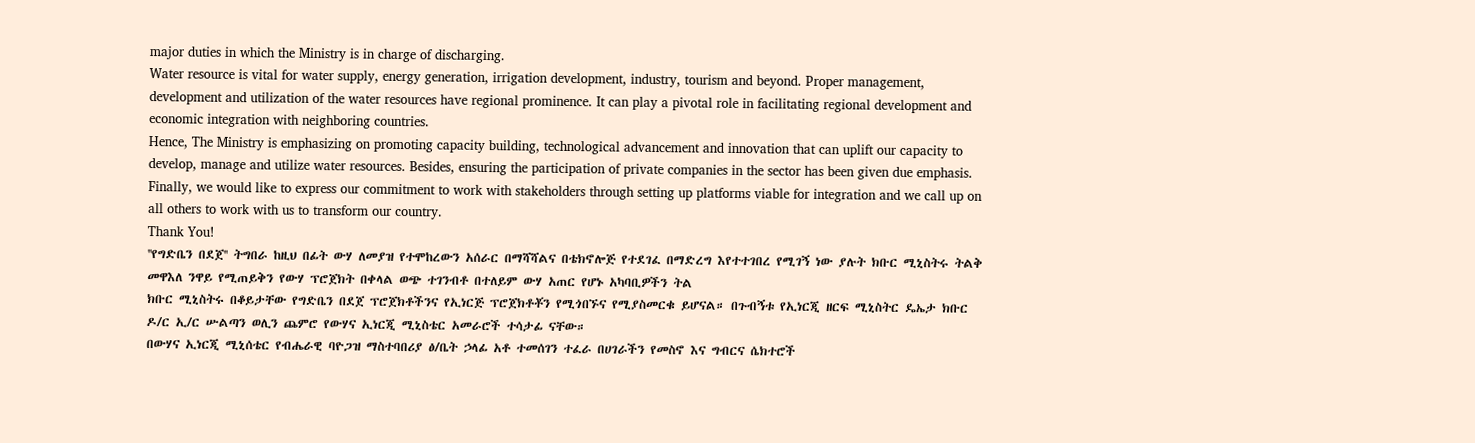major duties in which the Ministry is in charge of discharging.
Water resource is vital for water supply, energy generation, irrigation development, industry, tourism and beyond. Proper management, development and utilization of the water resources have regional prominence. It can play a pivotal role in facilitating regional development and economic integration with neighboring countries.
Hence, The Ministry is emphasizing on promoting capacity building, technological advancement and innovation that can uplift our capacity to develop, manage and utilize water resources. Besides, ensuring the participation of private companies in the sector has been given due emphasis.
Finally, we would like to express our commitment to work with stakeholders through setting up platforms viable for integration and we call up on all others to work with us to transform our country.
Thank You!
''የግድቤን በደጀ'' ትግበራ ከዚህ በፊት ውሃ ለመያዝ የተሞከረውን አሰራር በማሻሻልና በቴክኖሎጅ የተደገፈ በማድረግ እየተተገበረ የሚገኝ ነው ያሉት ክቡር ሚኒስትሩ ትልቅ መዋእለ ንዋይ የሚጠይቅን የውሃ ፕሮጀክት በቀላል ወጭ ተገንብቶ በተለይም ውሃ አጠር የሆኑ አካባቢዎችን ትል
ክቡር ሚኒስትሩ በቆይታቸው የግድቤን በደጀ ፕሮጀክቶችንና የኢነርጅ ፕሮጀክቶቾን የሚጎበኙና የሚያስመርቁ ይሆናል። በጉብኝቱ የኢነርጂ ዘርፍ ሚኒስትር ዴኤታ ክቡር ዶ/ር ኢ/ር ሡልጣን ወሊን ጨምሮ የውሃና ኢነርጂ ሚኒስቴር አመራሮች ተሳታፊ ናቸው።
በውሃና ኢነርጂ ሚኒሰቴር የብሔራዊ ባዮጋዝ ማስተባበሪያ ፅ/ቤት ኃላፊ አቶ ተመሰገን ተፈራ በሀገራችን የመስኖ እና ግብርና ሴክተሮች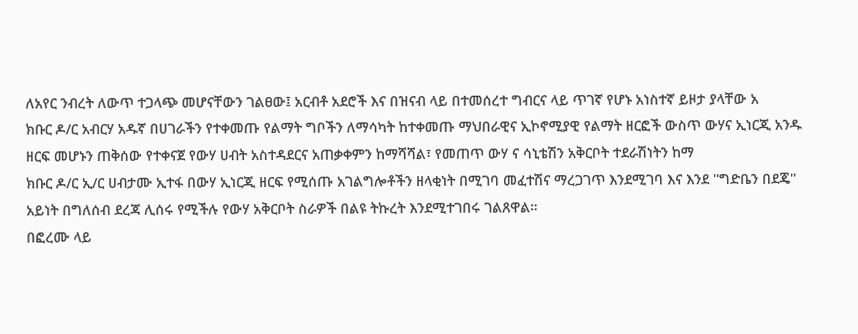ለአየር ንብረት ለውጥ ተጋላጭ መሆናቸውን ገልፀው፤ አርብቶ አደሮች እና በዝናብ ላይ በተመሰረተ ግብርና ላይ ጥገኛ የሆኑ አነስተኛ ይዞታ ያላቸው አ
ክቡር ዶ/ር አብርሃ አዱኛ በሀገራችን የተቀመጡ የልማት ግቦችን ለማሳካት ከተቀመጡ ማህበራዊና ኢኮኖሚያዊ የልማት ዘርፎች ውስጥ ውሃና ኢነርጂ አንዱ ዘርፍ መሆኑን ጠቅሰው የተቀናጀ የውሃ ሀብት አስተዳደርና አጠቃቀምን ከማሻሻል፣ የመጠጥ ውሃ ና ሳኒቴሽን አቅርቦት ተደራሽነትን ከማ
ክቡር ዶ/ር ኢ/ር ሀብታሙ ኢተፋ በውሃ ኢነርጂ ዘርፍ የሚሰጡ አገልግሎቶችን ዘላቂነት በሚገባ መፈተሽና ማረጋገጥ እንደሚገባ እና እንደ ''ግድቤን በደጄ'' አይነት በግለሰብ ደረጃ ሊሰሩ የሚችሉ የውሃ አቅርቦት ስራዎች በልዩ ትኩረት እንደሚተገበሩ ገልጸዋል።
በፎረሙ ላይ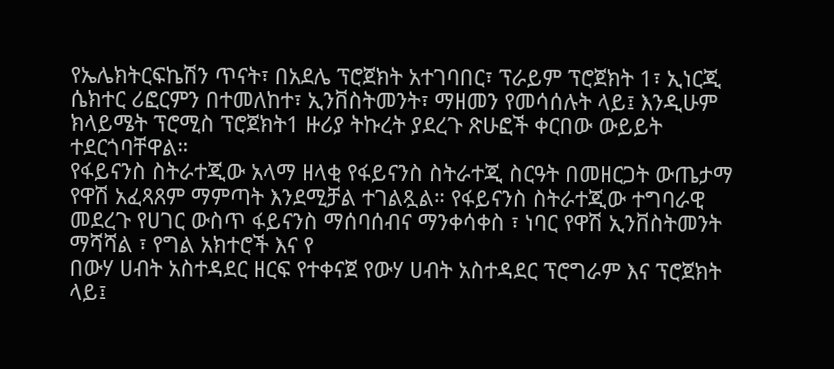የኤሌክትርፍኬሽን ጥናት፣ በአደሌ ፕሮጀክት አተገባበር፣ ፕራይም ፕሮጀክት 1፣ ኢነርጂ ሴክተር ሪፎርምን በተመለከተ፣ ኢንቨስትመንት፣ ማዘመን የመሳሰሉት ላይ፤ እንዲሁም ክላይሜት ፕሮሚስ ፕሮጀክት1 ዙሪያ ትኩረት ያደረጉ ጽሁፎች ቀርበው ውይይት ተደርጎባቸዋል።
የፋይናንስ ስትራተጂው አላማ ዘላቂ የፋይናንስ ስትራተጂ ስርዓት በመዘርጋት ውጤታማ የዋሽ አፈጻጸም ማምጣት እንደሚቻል ተገልጿል። የፋይናንስ ስትራተጂው ተግባራዊ መደረጉ የሀገር ውስጥ ፋይናንስ ማሰባሰብና ማንቀሳቀስ ፣ ነባር የዋሽ ኢንቨስትመንት ማሻሻል ፣ የግል አክተሮች እና የ
በውሃ ሀብት አስተዳደር ዘርፍ የተቀናጀ የውሃ ሀብት አስተዳደር ፕሮግራም እና ፕሮጀክት ላይ፤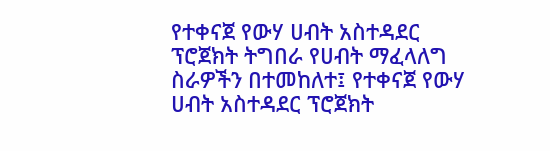የተቀናጀ የውሃ ሀብት አስተዳደር ፕሮጀክት ትግበራ የሀብት ማፈላለግ ስራዎችን በተመከለተ፤ የተቀናጀ የውሃ ሀብት አስተዳደር ፕሮጀክት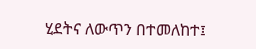ሂደትና ለውጥን በተመለከተ፤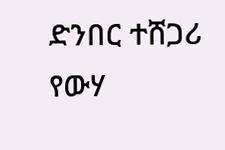ድንበር ተሸጋሪ የውሃ